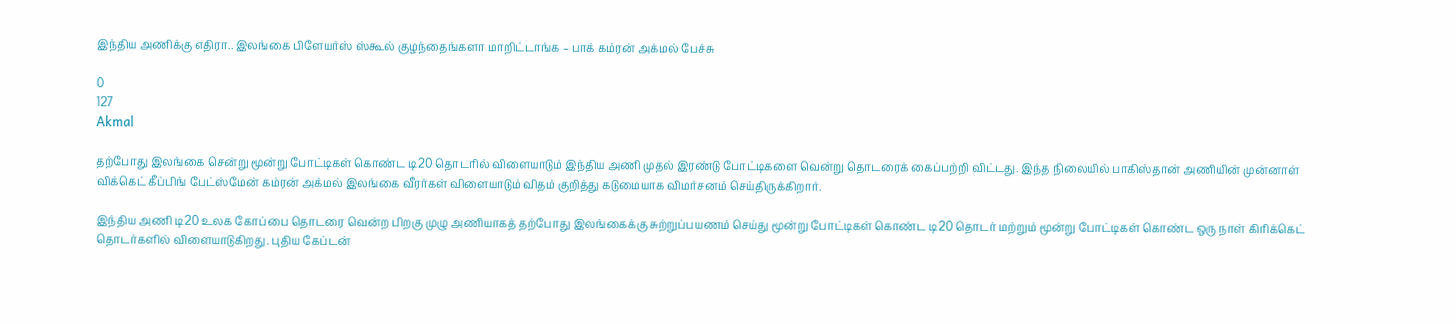இந்திய அணிக்கு எதிரா.. இலங்கை பிளேயர்ஸ் ஸ்கூல் குழந்தைங்களா மாறிட்டாங்க – பாக் கம்ரன் அக்மல் பேச்சு

0
127
Akmal

தற்போது இலங்கை சென்று மூன்று போட்டிகள் கொண்ட டி20 தொடரில் விளையாடும் இந்திய அணி முதல் இரண்டு போட்டிகளை வென்று தொடரைக் கைப்பற்றி விட்டது. இந்த நிலையில் பாகிஸ்தான் அணியின் முன்னாள் விக்கெட் கீப்பிங் பேட்ஸ்மேன் கம்ரன் அக்மல் இலங்கை வீரர்கள் விளையாடும் விதம் குறித்து கடுமையாக விமர்சனம் செய்திருக்கிறார்.

இந்திய அணி டி20 உலக கோப்பை தொடரை வென்ற பிறகு முழு அணியாகத் தற்போது இலங்கைக்கு சுற்றுப்பயணம் செய்து மூன்று போட்டிகள் கொண்ட டி20 தொடர் மற்றும் மூன்று போட்டிகள் கொண்ட ஒரு நாள் கிரிக்கெட் தொடர்களில் விளையாடுகிறது. புதிய கேப்டன்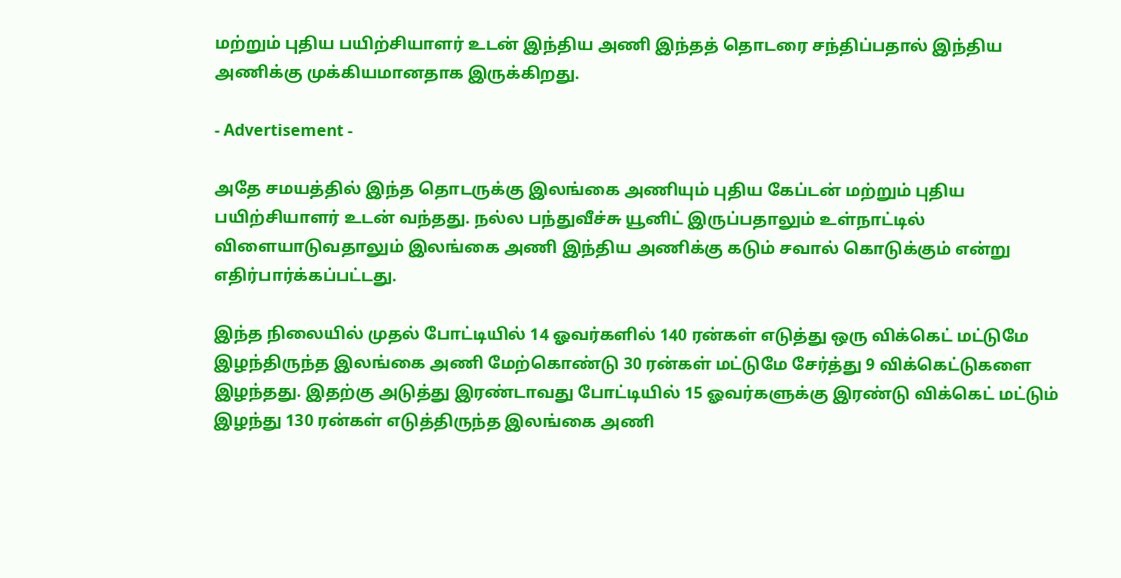மற்றும் புதிய பயிற்சியாளர் உடன் இந்திய அணி இந்தத் தொடரை சந்திப்பதால் இந்திய அணிக்கு முக்கியமானதாக இருக்கிறது.

- Advertisement -

அதே சமயத்தில் இந்த தொடருக்கு இலங்கை அணியும் புதிய கேப்டன் மற்றும் புதிய பயிற்சியாளர் உடன் வந்தது. நல்ல பந்துவீச்சு யூனிட் இருப்பதாலும் உள்நாட்டில் விளையாடுவதாலும் இலங்கை அணி இந்திய அணிக்கு கடும் சவால் கொடுக்கும் என்று எதிர்பார்க்கப்பட்டது.

இந்த நிலையில் முதல் போட்டியில் 14 ஓவர்களில் 140 ரன்கள் எடுத்து ஒரு விக்கெட் மட்டுமே இழந்திருந்த இலங்கை அணி மேற்கொண்டு 30 ரன்கள் மட்டுமே சேர்த்து 9 விக்கெட்டுகளை இழந்தது. இதற்கு அடுத்து இரண்டாவது போட்டியில் 15 ஓவர்களுக்கு இரண்டு விக்கெட் மட்டும் இழந்து 130 ரன்கள் எடுத்திருந்த இலங்கை அணி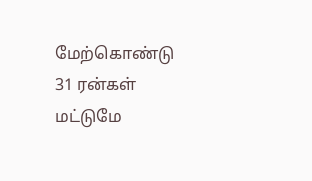மேற்கொண்டு 31 ரன்கள் மட்டுமே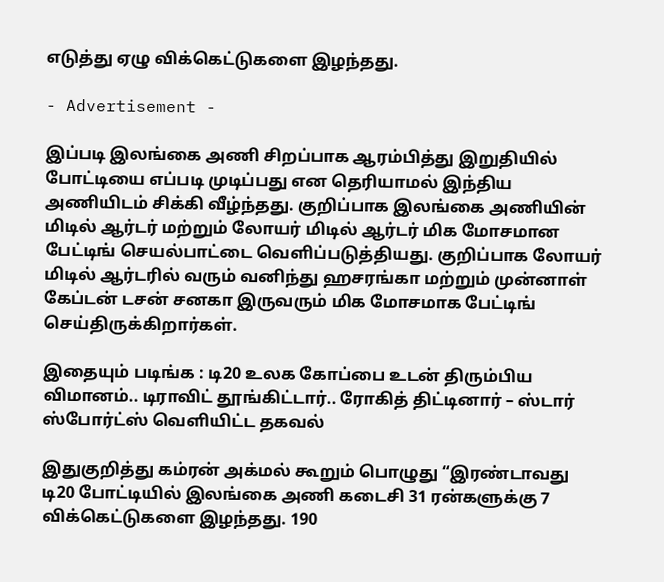எடுத்து ஏழு விக்கெட்டுகளை இழந்தது.

- Advertisement -

இப்படி இலங்கை அணி சிறப்பாக ஆரம்பித்து இறுதியில் போட்டியை எப்படி முடிப்பது என தெரியாமல் இந்திய அணியிடம் சிக்கி வீழ்ந்தது. குறிப்பாக இலங்கை அணியின் மிடில் ஆர்டர் மற்றும் லோயர் மிடில் ஆர்டர் மிக மோசமான பேட்டிங் செயல்பாட்டை வெளிப்படுத்தியது. குறிப்பாக லோயர் மிடில் ஆர்டரில் வரும் வனிந்து ஹசரங்கா மற்றும் முன்னாள் கேப்டன் டசன் சனகா இருவரும் மிக மோசமாக பேட்டிங் செய்திருக்கிறார்கள்.

இதையும் படிங்க : டி20 உலக கோப்பை உடன் திரும்பிய விமானம்.. டிராவிட் தூங்கிட்டார்.. ரோகித் திட்டினார் – ஸ்டார் ஸ்போர்ட்ஸ் வெளியிட்ட தகவல்

இதுகுறித்து கம்ரன் அக்மல் கூறும் பொழுது “இரண்டாவது டி20 போட்டியில் இலங்கை அணி கடைசி 31 ரன்களுக்கு 7 விக்கெட்டுகளை இழந்தது. 190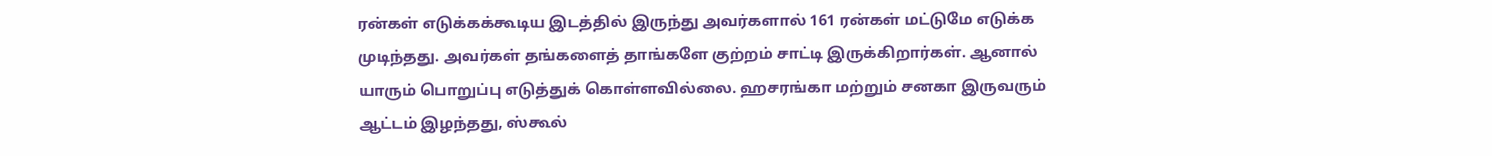ரன்கள் எடுக்கக்கூடிய இடத்தில் இருந்து அவர்களால் 161 ரன்கள் மட்டுமே எடுக்க முடிந்தது. அவர்கள் தங்களைத் தாங்களே குற்றம் சாட்டி இருக்கிறார்கள். ஆனால் யாரும் பொறுப்பு எடுத்துக் கொள்ளவில்லை. ஹசரங்கா மற்றும் சனகா இருவரும் ஆட்டம் இழந்தது, ஸ்கூல்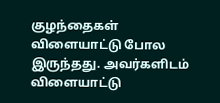குழந்தைகள் விளையாட்டு போல இருந்தது. அவர்களிடம் விளையாட்டு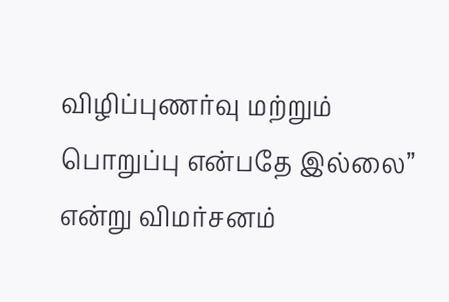விழிப்புணர்வு மற்றும் பொறுப்பு என்பதே இல்லை” என்று விமர்சனம்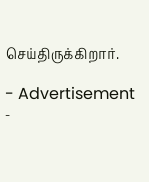செய்திருக்கிறார்.

- Advertisement -